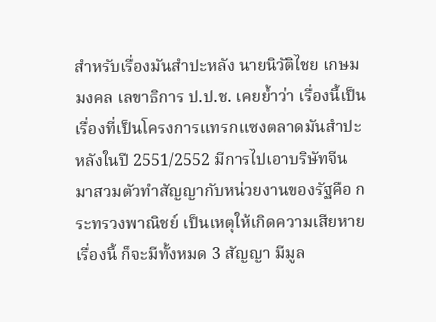สำหรับเรื่องมันสำปะหลัง นายนิวัติไชย เกษมมงคล เลขาธิการ ป.ป.ช. เคยย้ำว่า เรื่องนี้เป็นเรื่องที่เป็นโครงการแทรกแซงตลาดมันสำปะหลังในปี 2551/2552 มีการไปเอาบริษัทจีน มาสวมตัวทำสัญญากับหน่วยงานของรัฐคือ กระทรวงพาณิชย์ เป็นเหตุให้เกิดความเสียหายเรื่องนี้ ก็จะมีทั้งหมด 3 สัญญา มีมูล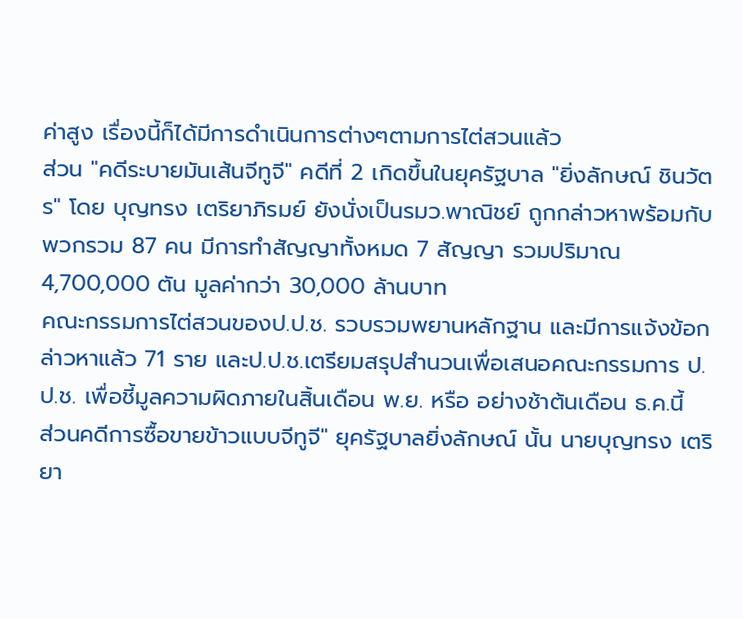ค่าสูง เรื่องนี้ก็ได้มีการดำเนินการต่างๆตามการไต่สวนแล้ว
ส่วน "คดีระบายมันเส้นจีทูจี" คดีที่ 2 เกิดขึ้นในยุครัฐบาล "ยิ่งลักษณ์ ชินวัตร" โดย บุญทรง เตริยาภิรมย์ ยังนั่งเป็นรมว.พาณิชย์ ถูกกล่าวหาพร้อมกับพวกรวม 87 คน มีการทำสัญญาทั้งหมด 7 สัญญา รวมปริมาณ 4,700,000 ตัน มูลค่ากว่า 30,000 ล้านบาท
คณะกรรมการไต่สวนของป.ป.ช. รวบรวมพยานหลักฐาน และมีการแจ้งข้อกล่าวหาแล้ว 71 ราย และป.ป.ช.เตรียมสรุปสำนวนเพื่อเสนอคณะกรรมการ ป.ป.ช. เพื่อชี้มูลความผิดภายในสิ้นเดือน พ.ย. หรือ อย่างช้าต้นเดือน ธ.ค.นี้
ส่วนคดีการซื้อขายข้าวแบบจีทูจี" ยุครัฐบาลยิ่งลักษณ์ นั้น นายบุญทรง เตริยา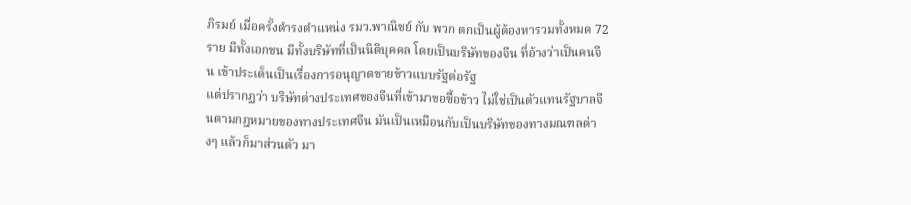ภิรมย์ เมื่อครั้งดำรงตำแหน่ง รมว.พาณิชย์ กับ พวก ตกเป็นผู้ต้องหารวมทั้งหมด 72 ราย มีทั้งเอกชน มีทั้งบริษัทที่เป็นนิติบุคคล โดยเป็นบริษัทของจีน ที่อ้างว่าเป็นคนจีน เข้าประเด็นเป็นเรื่องการอนุญาตขายข้าวแบบรัฐต่อรัฐ
แต่ปรากฏว่า บริษัทต่างประเทศของจีนที่เข้ามาขอซื้อข้าว ไม่ใช่เป็นตัวแทนรัฐบาลจีนตามกฎหมายของทางประเทศจีน มันเป็นเหมือนกับเป็นบริษัทของทางมณฑลต่างๆ แล้วก็มาส่วนตัว มา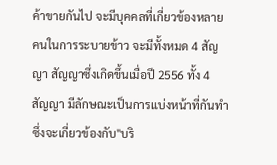ค้าขายกันไป จะมีบุคคลที่เกี่ยวข้องหลายคนในการระบายข้าว จะมีทั้งหมด 4 สัญญา สัญญาซึ่งเกิดขึ้นเมื่อปี 2556 ทั้ง 4 สัญญา มีลักษณะเป็นการแบ่งหน้าที่กันทำ ซึ่งจะเกี่ยวข้องกับ"บริ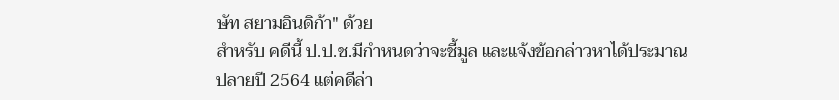ษัท สยามอินดิก้า" ด้วย
สำหรับ คดีนี้ ป.ป.ช.มีกำหนดว่าจะชี้มูล และแจ้งข้อกล่าวหาได้ประมาณปลายปี 2564 แต่คดีล่า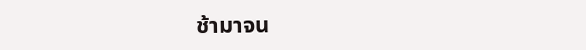ช้ามาจน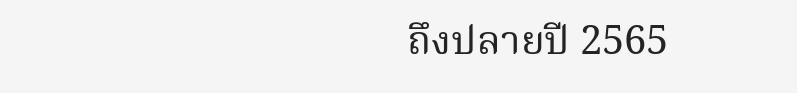ถึงปลายปี 2565